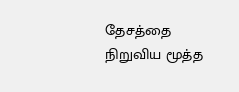தேசத்தை நிறுவிய மூத்த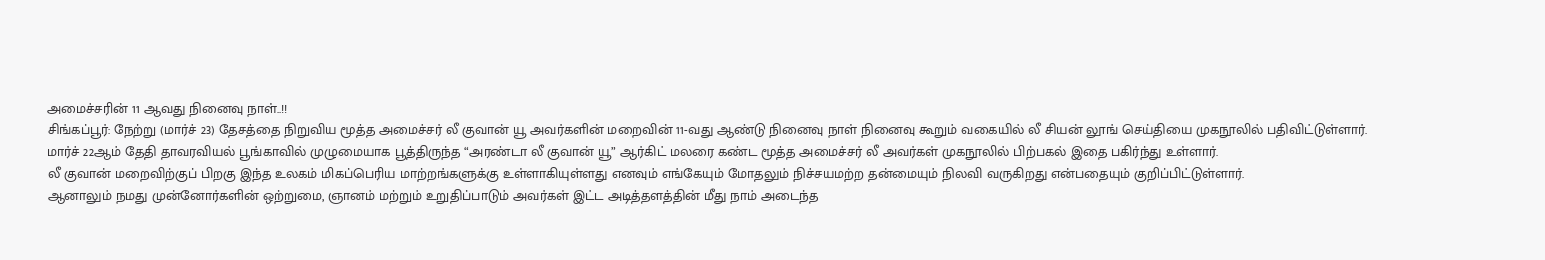அமைச்சரின் 11 ஆவது நினைவு நாள்..!!
சிங்கப்பூர்: நேற்று (மார்ச் 23) தேசத்தை நிறுவிய மூத்த அமைச்சர் லீ குவான் யூ அவர்களின் மறைவின் 11-வது ஆண்டு நினைவு நாள் நினைவு கூறும் வகையில் லீ சியன் லூங் செய்தியை முகநூலில் பதிவிட்டுள்ளார்.
மார்ச் 22ஆம் தேதி தாவரவியல் பூங்காவில் முழுமையாக பூத்திருந்த “அரண்டா லீ குவான் யூ” ஆர்கிட் மலரை கண்ட மூத்த அமைச்சர் லீ அவர்கள் முகநூலில் பிற்பகல் இதை பகிர்ந்து உள்ளார்.
லீ குவான் மறைவிற்குப் பிறகு இந்த உலகம் மிகப்பெரிய மாற்றங்களுக்கு உள்ளாகியுள்ளது எனவும் எங்கேயும் மோதலும் நிச்சயமற்ற தன்மையும் நிலவி வருகிறது என்பதையும் குறிப்பிட்டுள்ளார்.
ஆனாலும் நமது முன்னோர்களின் ஒற்றுமை, ஞானம் மற்றும் உறுதிப்பாடும் அவர்கள் இட்ட அடித்தளத்தின் மீது நாம் அடைந்த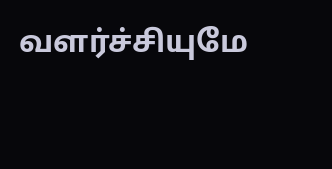வளர்ச்சியுமே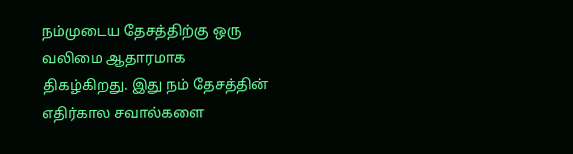நம்முடைய தேசத்திற்கு ஒரு வலிமை ஆதாரமாக திகழ்கிறது. இது நம் தேசத்தின் எதிர்கால சவால்களை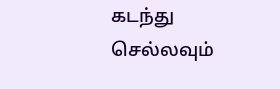கடந்து செல்லவும்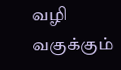வழி வகுக்கும்